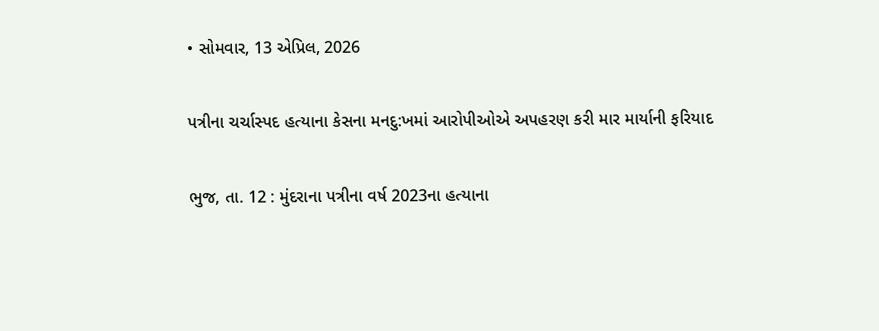• સોમવાર, 13 એપ્રિલ, 2026

પત્રીના ચર્ચાસ્પદ હત્યાના કેસના મનદુ:ખમાં આરોપીઓએ અપહરણ કરી માર માર્યાની ફરિયાદ

ભુજ, તા. 12 : મુંદરાના પત્રીના વર્ષ 2023ના હત્યાના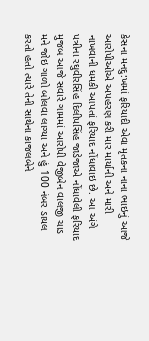કેસના મનદુ:ખમાં ફરિયાદી એવા મૃતકના નાના ભાઇનું આજે આરોપીઓએ અપહરણ કરી માર માર્યાની અને મારી નાખવાની ધમકી આપતાં ફરિયાદ નોંધાવાઇ છે. આ અંગે પત્રીના રઘુવીરસિંહ દિલીપસિંહ જાડેજાએ નોંધાવેલી ફરિયાદ મુજબ આજે સવારે ગામમાં આરોપી વેજીબેન વાલજી ચાડ મને જોઇ ગાળો બોલવા લાગ્યા અને હું 100 નંબર ડાયલ કરતો હતો ત્યારે તેની સાથેના કાજલબેને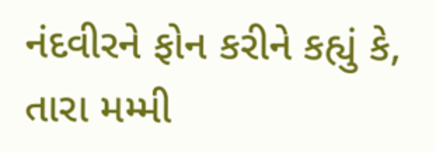નંદવીરને ફોન કરીને કહ્યું કે, તારા મમ્મી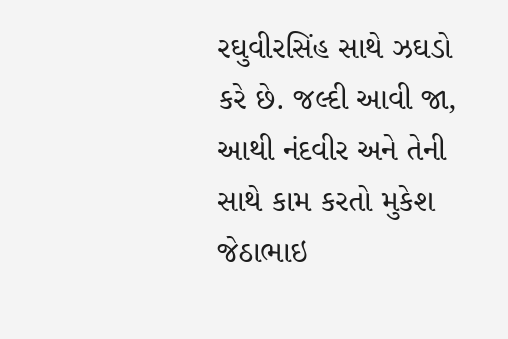રઘુવીરસિંહ સાથે ઝઘડો કરે છે. જલ્દી આવી જા, આથી નંદવીર અને તેની સાથે કામ કરતો મુકેશ જેઠાભાઇ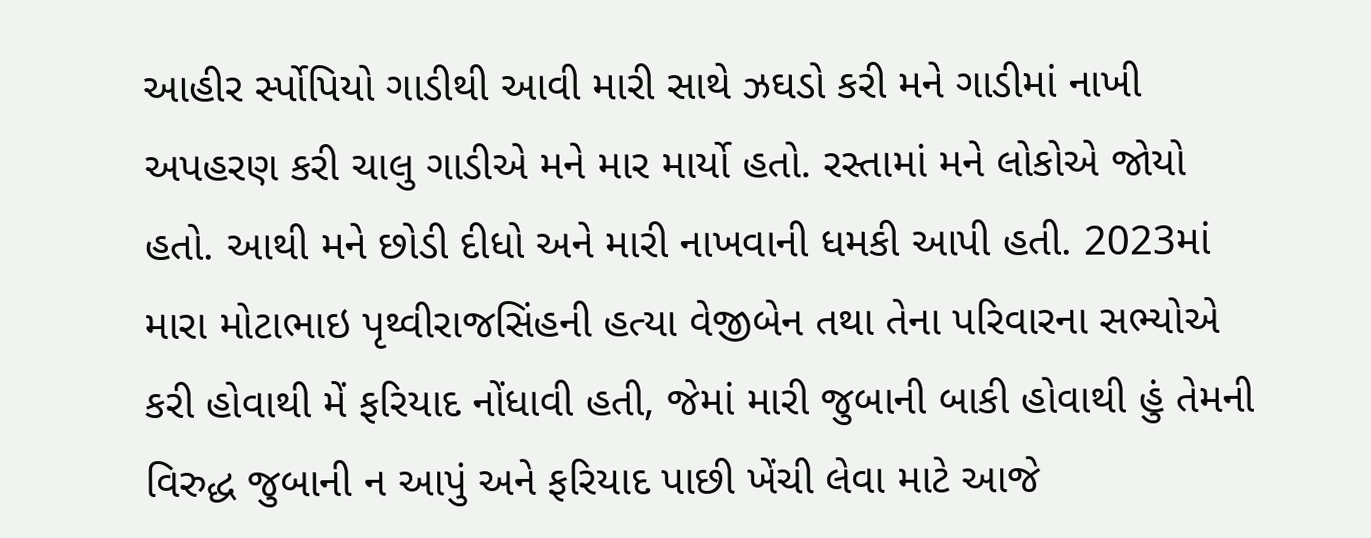આહીર ર્સ્પોપિયો ગાડીથી આવી મારી સાથે ઝઘડો કરી મને ગાડીમાં નાખી અપહરણ કરી ચાલુ ગાડીએ મને માર માર્યો હતો. રસ્તામાં મને લોકોએ જોયો હતો. આથી મને છોડી દીધો અને મારી નાખવાની ધમકી આપી હતી. 2023માં મારા મોટાભાઇ પૃથ્વીરાજસિંહની હત્યા વેજીબેન તથા તેના પરિવારના સભ્યોએ કરી હોવાથી મેં ફરિયાદ નોંધાવી હતી, જેમાં મારી જુબાની બાકી હોવાથી હું તેમની વિરુદ્ધ જુબાની ન આપું અને ફરિયાદ પાછી ખેંચી લેવા માટે આજે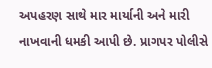અપહરણ સાથે માર માર્યાની અને મારી નાખવાની ધમકી આપી છે. પ્રાગપર પોલીસે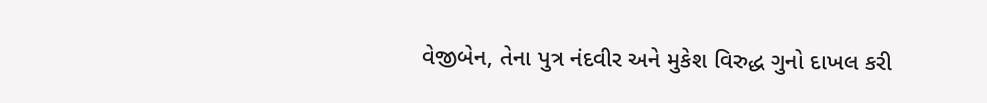વેજીબેન, તેના પુત્ર નંદવીર અને મુકેશ વિરુદ્ધ ગુનો દાખલ કરી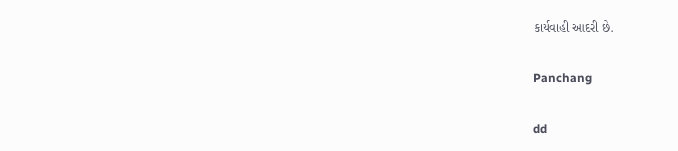કાર્યવાહી આદરી છે.

Panchang

dd